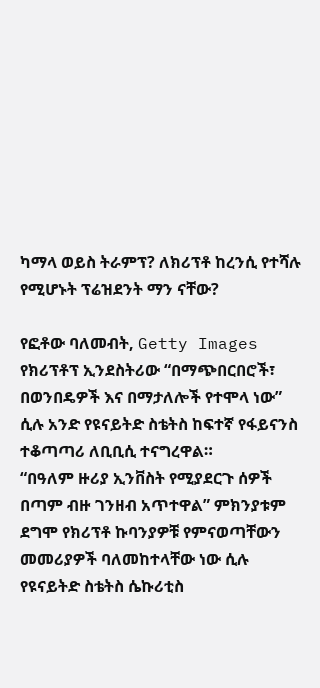ካማላ ወይስ ትራምፕ? ለክሪፕቶ ከረንሲ የተሻሉ የሚሆኑት ፕሬዝደንት ማን ናቸው?

የፎቶው ባለመብት, Getty Images
የክሪፕቶፕ ኢንደስትሪው “በማጭበርበሮች፣ በወንበዴዎች እና በማታለሎች የተሞላ ነው” ሲሉ አንድ የዩናይትድ ስቴትስ ከፍተኛ የፋይናንስ ተቆጣጣሪ ለቢቢሲ ተናግረዋል።
“በዓለም ዙሪያ ኢንቨስት የሚያደርጉ ሰዎች በጣም ብዙ ገንዘብ አጥተዋል” ምክንያቱም ደግሞ የክሪፕቶ ኩባንያዎቹ የምናወጣቸውን መመሪያዎች ባለመከተላቸው ነው ሲሉ የዩናይትድ ስቴትስ ሴኩሪቲስ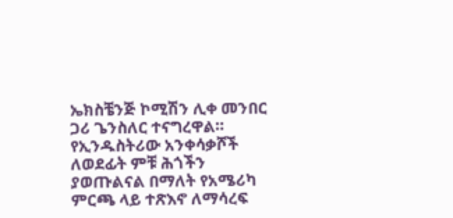ኤክስቼንጅ ኮሚሽን ሊቀ መንበር ጋሪ ጌንስለር ተናግረዋል።
የኢንዱስትሪው አንቀሳቃሾች ለወደፊት ምቹ ሕጎችን ያወጡልናል በማለት የአሜሪካ ምርጫ ላይ ተጽእኖ ለማሳረፍ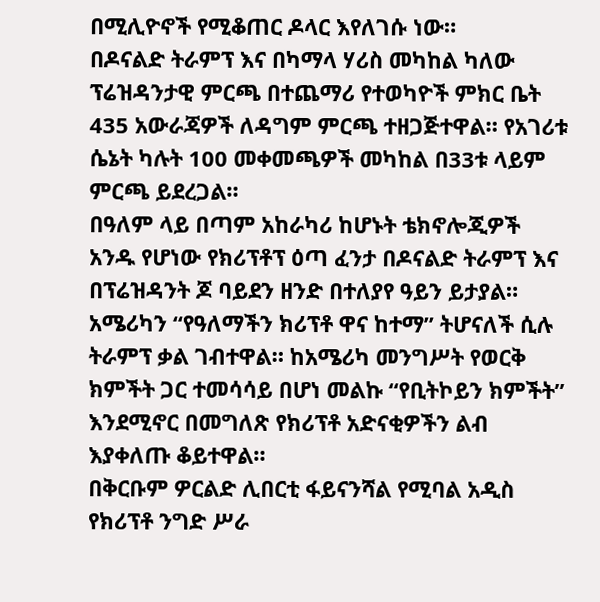በሚሊዮኖች የሚቆጠር ዶላር እየለገሱ ነው።
በዶናልድ ትራምፕ እና በካማላ ሃሪስ መካከል ካለው ፕሬዝዳንታዊ ምርጫ በተጨማሪ የተወካዮች ምክር ቤት 435 አውራጃዎች ለዳግም ምርጫ ተዘጋጅተዋል። የአገሪቱ ሴኔት ካሉት 100 መቀመጫዎች መካከል በ33ቱ ላይም ምርጫ ይደረጋል።
በዓለም ላይ በጣም አከራካሪ ከሆኑት ቴክኖሎጂዎች አንዱ የሆነው የክሪፕቶፕ ዕጣ ፈንታ በዶናልድ ትራምፕ እና በፕሬዝዳንት ጆ ባይደን ዘንድ በተለያየ ዓይን ይታያል።
አሜሪካን “የዓለማችን ክሪፕቶ ዋና ከተማ” ትሆናለች ሲሉ ትራምፕ ቃል ገብተዋል። ከአሜሪካ መንግሥት የወርቅ ክምችት ጋር ተመሳሳይ በሆነ መልኩ “የቢትኮይን ክምችት” እንደሚኖር በመግለጽ የክሪፕቶ አድናቂዎችን ልብ እያቀለጡ ቆይተዋል።
በቅርቡም ዎርልድ ሊበርቲ ፋይናንሻል የሚባል አዲስ የክሪፕቶ ንግድ ሥራ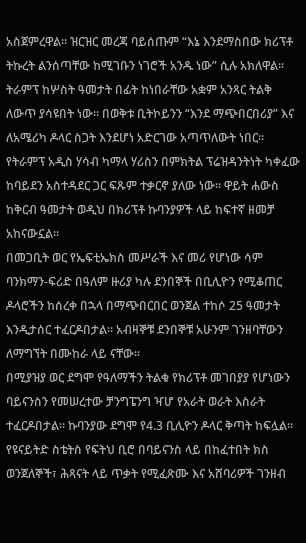አስጀምረዋል። ዝርዝር መረጃ ባይሰጡም “እኔ እንደማስበው ክሪፕቶ ትኩረት ልንሰጣቸው ከሚገቡን ነገሮች አንዱ ነው” ሲሉ አክለዋል።
ትራምፕ ከሦስት ዓመታት በፊት ከነበራቸው አቋም አንጻር ትልቅ ለውጥ ያሳዩበት ነው። በወቅቱ ቢትኮይንን “እንደ ማጭበርበሪያ” እና ለአሜሪካ ዶላር ስጋት እንደሆነ አድርገው አጣጥለውት ነበር።
የትራምፕ አዲስ ሃሳብ ካማላ ሃሪስን በምክትል ፕሬዝዳንትነት ካቀፈው ከባይደን አስተዳደር ጋር ፍጹም ተቃርኖ ያለው ነው። ዋይት ሐውስ ከቅርብ ዓመታት ወዲህ በክሪፕቶ ኩባንያዎች ላይ ከፍተኛ ዘመቻ አከናውኗል።
በመጋቢት ወር የኤፍቲኤክስ መሥራች እና መሪ የሆነው ሳም ባንክማን-ፍሪድ በዓለም ዙሪያ ካሉ ደንበኞች በቢሊዮን የሚቆጠር ዶላሮችን ከሰረቀ በኋላ በማጭበርበር ወንጀል ተከሶ 25 ዓመታት እንዲታሰር ተፈርዶበታል። አብዛኞቹ ደንበኞቹ አሁንም ገንዘባቸውን ለማግኘት በሙከራ ላይ ናቸው።
በሚያዝያ ወር ደግሞ የዓለማችን ትልቁ የክሪፕቶ መገበያያ የሆነውን ባይናንስን የመሠረተው ቻንግፔንግ ዣሆ የአራት ወራት እስራት ተፈርዶበታል። ኩባንያው ደግሞ የ4.3 ቢሊዮን ዶላር ቅጣት ከፍሏል።
የዩናይትድ ስቴትስ የፍትህ ቢሮ በባይናንስ ላይ በከፈተበት ክስ ወንጀለኞች፣ ሕጻናት ላይ ጥቃት የሚፈጽሙ እና አሸባሪዎች ገንዘብ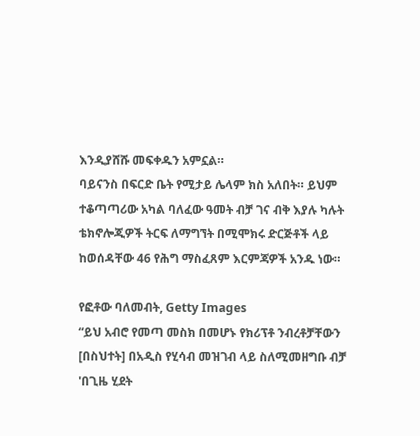እንዲያሸሹ መፍቀዱን አምኗል።
ባይናንስ በፍርድ ቤት የሚታይ ሌላም ክስ አለበት። ይህም ተቆጣጣሪው አካል ባለፈው ዓመት ብቻ ገና ብቅ እያሉ ካሉት ቴክኖሎጂዎች ትርፍ ለማግኘት በሚሞክሩ ድርጅቶች ላይ ከወሰዳቸው 46 የሕግ ማስፈጸም እርምጃዎች አንዱ ነው።

የፎቶው ባለመብት, Getty Images
“ይህ አብሮ የመጣ መስክ በመሆኑ የክሪፕቶ ንብረቶቻቸውን [በስህተት] በአዲስ የሂሳብ መዝገብ ላይ ስለሚመዘግቡ ብቻ 'በጊዜ ሂደት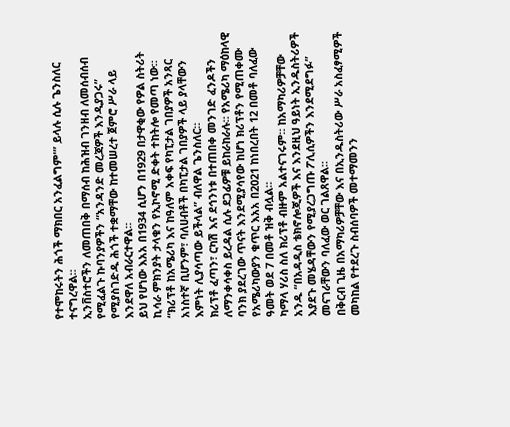የተሞከሩትን ሕጎች ማክበር አንፈልግም'” ይላሉ ሲሉ ጌንስለር ተናግረዋል።
ኢንቨስተሮችን ለመጠበቅ በማሰብ ከሕዝብ ገንዘብ ለመሰብሰብ የሚፈልጉ ኩባንያዎችን “አንዳንድ መረጃዎች እንዲያጋሩ” የሚያስገድዱ ሕጎች ተቋማቸው ከተመሠረተ ጀምሮ ሥራ ላይ እንደዋለ አብራርተዋል።
ይህ የሆነው እአአ በ1934 ሲሆን በ1929 በታዋቂው የዎል ስትሪት ኪሳራ ምክንያት ታላቁን የኢኮኖሚ ድቀት ተከትሎ የመጣ ነው።
“ክሪፕቶ ከአሜሪካ እና ከዓለም አቀፍ የካፒታል ገበያዎች አንጻር አነስተኛ ቢሆንም፣ ባለሀብቶች በካፒታል ገበያዎች ላይ ያላቸውን እምነት ሊያሳጣው ይችላል” ብለዋል ጌንስለር።
ክሪፕቶ ፈጣን፣ ርካሽ እና ደኅንነቱ በተጠበቀ መንገድ ፈንዶችን ለማንቀሳቀስ ይረዳል ሲሉ ደጋፊዎቹ ይከራከራሉ። የአሜሪካ ማዕከላዊ ባንክ ያደረገው ጥናት እንደሚያሳየው ከሆነ ክሪፕቶን የሚጠቀሙ የአሜሪካውያን ቁጥር እአአ በ2021 ከነበረበት 12 በመቶ ባለፈው ዓመት ወደ 7 በመቶ ዝቅ ብሏል።
ካማላ ሃሪስ ስለ ክሪፕቶ ብዙም አልተናገሩም። ከአማካሪዎቻቸው አንዱ “በአዳዲስ ቴክኖሎጂዎች እና እንደዚህ ዓይነት ኢንዱስትሪዎች እያደጉ መሄዳቸውን የሚያረጋግጡ ፖሊሲዎችን እንደሚደግፉ” መናገራቸውን ባለፈው ወር ገልጸዋል።
በቅርብ ጊዜ በአማካሪዎቻቸው እና በኢንዱስትሪው ሥራ አስፈፃሚዎች መካከል የተደረጉ ስብሰባዎች መተማመንን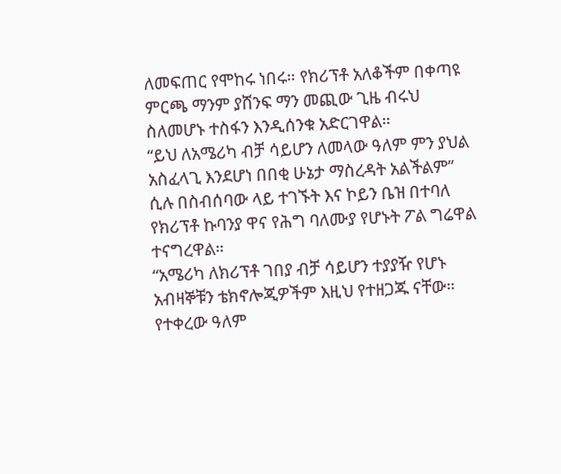ለመፍጠር የሞከሩ ነበሩ። የክሪፕቶ አለቆችም በቀጣዩ ምርጫ ማንም ያሸንፍ ማን መጪው ጊዜ ብሩህ ስለመሆኑ ተስፋን እንዲሰንቁ አድርገዋል።
“ይህ ለአሜሪካ ብቻ ሳይሆን ለመላው ዓለም ምን ያህል አስፈላጊ እንደሆነ በበቂ ሁኔታ ማስረዳት አልችልም” ሲሉ በስብሰባው ላይ ተገኙት እና ኮይን ቤዝ በተባለ የክሪፕቶ ኩባንያ ዋና የሕግ ባለሙያ የሆኑት ፖል ግሬዋል ተናግረዋል።
“አሜሪካ ለክሪፕቶ ገበያ ብቻ ሳይሆን ተያያዥ የሆኑ አብዛኞቹን ቴክኖሎጂዎችም እዚህ የተዘጋጁ ናቸው። የተቀረው ዓለም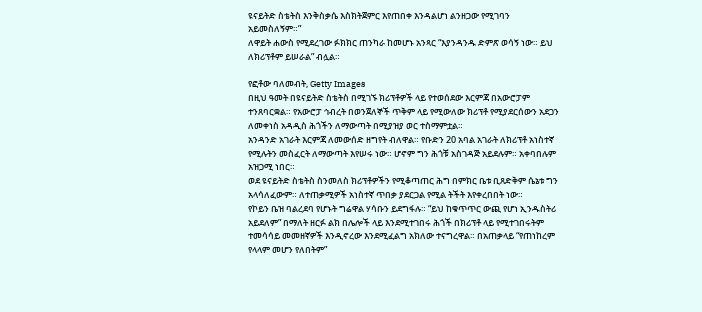ዩናይትድ ስቴትስ እንቅስቃሴ እስክትጀምር እየጠበቀ እንዳልሆነ ልንዘጋው የሚገባን አይመስለኝም።”
ለዋይት ሐውስ የሚደረገው ፉክክር ጠንካራ ከመሆኑ አንጻር “እያንዳንዱ ድምጽ ወሳኝ ነው። ይህ ለክሪፕቶም ይሠራል” ብሏል።

የፎቶው ባለመብት, Getty Images
በዚህ ዓመት በዩናይትድ ስቴትስ በሚገኙ ክሪፕቶዎች ላይ የተወሰደው እርምጃ በአውሮፓም ተንጸባርቋል። የአውሮፓ ኅብረት በወንጀለኞች ጥቅም ላይ የሚውለው ክሪፕቶ የሚያደርሰውን አደጋን ለመቀነስ አዳዲስ ሕጎችን ለማውጣት በሚያዝያ ወር ተስማምቷል።
አንዳንድ አገራት እርምጃ ለመውሰድ ዘግየት ብለዋል። የቡድን 20 አባል አገራት ለክሪፕቶ አነስተኛ የሚሉትን መስፈርት ለማውጣት እየሠሩ ነው። ሆኖም ግን ሕጎቹ አስገዳጅ አይደሉም። አቀባበሉም አዝጋሚ ነበር።
ወደ ዩናይትድ ስቴትስ ስንመለስ ክሪፕቶዎችን የሚቆጣጠር ሕግ በምክር ቤቱ ቢጸድቅም ሴኔቱ ግን አላሳለፈውም። ለተጠቃሚዎች አነስተኛ ጥበቃ ያደርጋል የሚል ትችት እየቀረበበት ነው።
የኮይን ቤዝ ባልረደባ የሆኑት ግሬዋል ሃሳቡን ይደግፋሉ። “ይህ ከቁጥጥር ውጪ የሆነ ኢንዱስትሪ አይደለም” በማለት ዘርፉ ልክ በሌሎች ላይ እንደሚተገበሩ ሕጎች በክሪፕቶ ላይ የሚተገበሩትም ተመሳሳይ መመዘኛዎች እንዲኖረው እንደሚፈልግ አክለው ተናግረዋል። በአጠቃላይ “የጠነከረም የላላም መሆን የለበትም”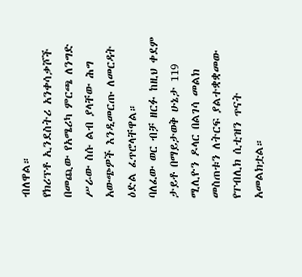ብለዋል።
የክሪፕቶ ኢንደስትሪ አንቀሳቃሾች በመጪው የአሜሪካ ምርጫ ለንግድ ሥራው ስሱ ልብ ያላቸው ሕግ አውጭዎች እንዲመርጡ ለመርዳት ዕድል ፈጥሮላቸዋል።
ባለፈው ወር ብቻ ዘርፉ ከዚህ ቀደም ታይቶ በማይታወቅ ሁኔታ 119 ሚሊዮን ዶላር በልገሳ መልክ መስጠቱን ለትርፍ ያልተቋቋመው የፐብሊክ ሲቲዝን ጥናት አመልክቷል።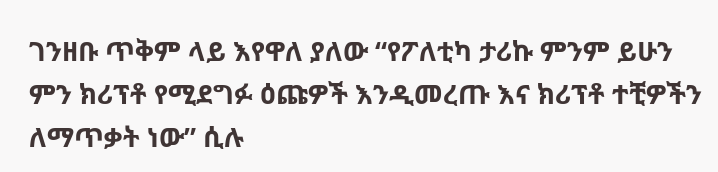ገንዘቡ ጥቅም ላይ እየዋለ ያለው “የፖለቲካ ታሪኩ ምንም ይሁን ምን ክሪፕቶ የሚደግፉ ዕጩዎች እንዲመረጡ እና ክሪፕቶ ተቺዎችን ለማጥቃት ነው” ሲሉ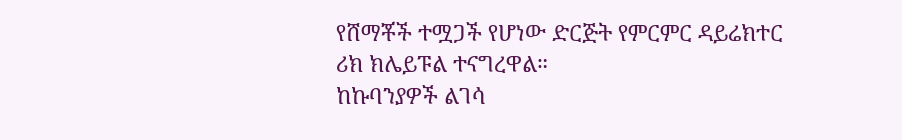የሸማቾች ተሟጋች የሆነው ድርጅት የምርምር ዳይሬክተር ሪክ ክሌይፑል ተናግረዋል።
ከኩባንያዎች ልገሳ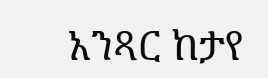አንጻር ከታየ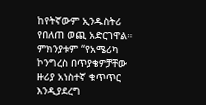ከየትኛውም ኢንዱስትሪ የበለጠ ወጪ አድርገዋል። ምክንያቱም “የአሜሪካ ኮንግረስ በጥያቄዎቻቸው ዙሪያ አነስተኛ ቁጥጥር እንዲያደረግ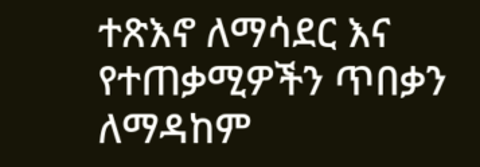ተጽእኖ ለማሳደር እና የተጠቃሚዎችን ጥበቃን ለማዳከም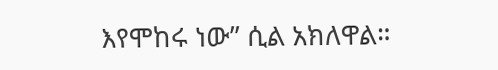እየሞከሩ ነው” ሲል አክለዋል።